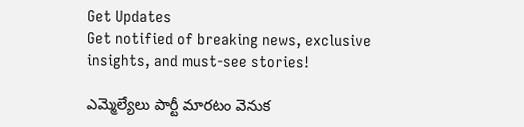Get Updates
Get notified of breaking news, exclusive insights, and must-see stories!

ఎమ్మెల్యేలు పార్టీ మారటం వెనుక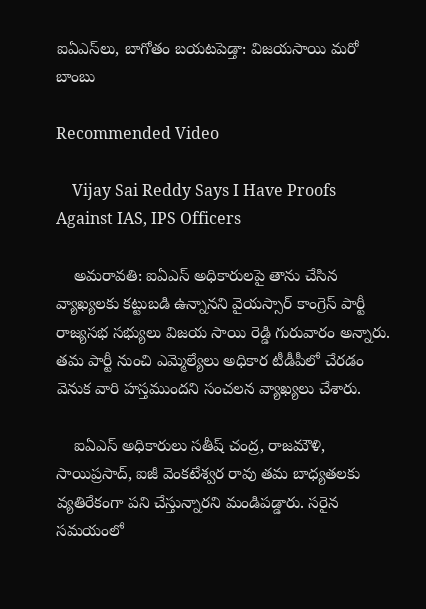ఐఏఎస్‌లు, బాగోతం బయటపెడ్తా: విజయసాయి మరో బాంబు

Recommended Video

    Vijay Sai Reddy Says I Have Proofs Against IAS, IPS Officers

    అమరావతి: ఐఏఎస్ అధికారులపై తాను చేసిన వ్యాఖ్యలకు కట్టుబడి ఉన్నానని వైయస్సార్ కాంగ్రెస్ పార్టీ రాజ్యసభ సభ్యులు విజయ సాయి రెడ్డి గురువారం అన్నారు. తమ పార్టీ నుంచి ఎమ్మెల్యేలు అధికార టీడీపీలో చేరడం వెనుక వారి హస్తముందని సంచలన వ్యాఖ్యలు చేశారు.

    ఐఏఎస్ అధికారులు సతీష్ చంద్ర, రాజమౌళి, సాయిప్రసాద్, ఐజీ వెంకటేశ్వర రావు తమ బాధ్యతలకు వ్యతిరేకంగా పని చేస్తున్నారని మండిపడ్డారు. సరైన సమయంలో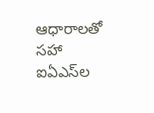ఆధారాలతో సహా ఐఏఎస్‌ల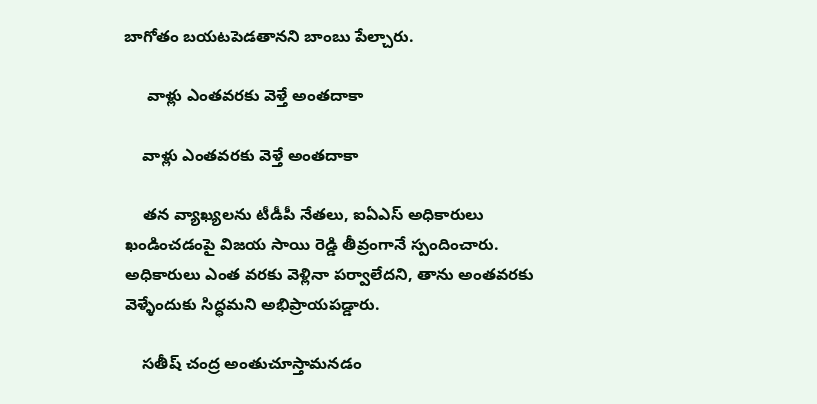బాగోతం బయటపెడతానని బాంబు పేల్చారు.

     వాళ్లు ఎంతవరకు వెళ్తే అంతదాకా

    వాళ్లు ఎంతవరకు వెళ్తే అంతదాకా

    తన వ్యాఖ్యలను టీడీపీ నేతలు, ఐఏఎస్ అధికారులు ఖండించడంపై విజయ సాయి రెడ్డి తీవ్రంగానే స్పందించారు. అధికారులు ఎంత వరకు వెళ్లినా పర్వాలేదని, తాను అంతవరకు వెళ్ళేందుకు సిద్ధమని అభిప్రాయపడ్డారు.

    సతీష్ చంద్ర అంతుచూస్తామనడం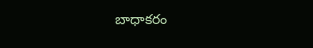బాధాకరం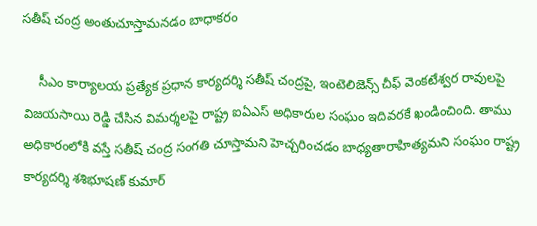సతీష్ చంద్ర అంతుచూస్తామనడం బాధాకరం

    సీఎం కార్యాలయ ప్రత్యేక ప్రధాన కార్యదర్శి సతీష్ చంద్రపై, ఇంటెలిజెన్స్ చీఫ్ వెంకటేశ్వర రావులపై విజయసాయి రెడ్డి చేసిన విమర్శలపై రాష్ట్ర ఐఏఎస్ అధికారుల సంఘం ఇదివరకే ఖండించింది. తాము అధికారంలోకి వస్తే సతీష్ చంద్ర సంగతి చూస్తామని హెచ్చరించడం బాధ్యతారాహిత్యమని సంఘం రాష్ట్ర కార్యదర్శి శశిభూషణ్ కుమార్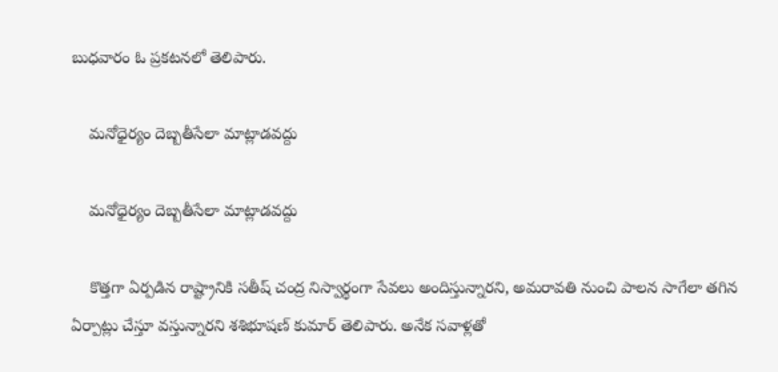బుధవారం ఓ ప్రకటనలో తెలిపారు.

    మనోధైర్యం దెబ్బతీసేలా మాట్లాడవద్దు

    మనోధైర్యం దెబ్బతీసేలా మాట్లాడవద్దు

    కొత్తగా ఏర్పడిన రాష్ట్రానికి సతీష్ చంద్ర నిస్వార్థంగా సేవలు అందిస్తున్నారని, అమరావతి నుంచి పాలన సాగేలా తగిన ఏర్పాట్లు చేస్తూ వస్తున్నారని శశిభూషణ్ కుమార్ తెలిపారు. అనేక సవాళ్లతో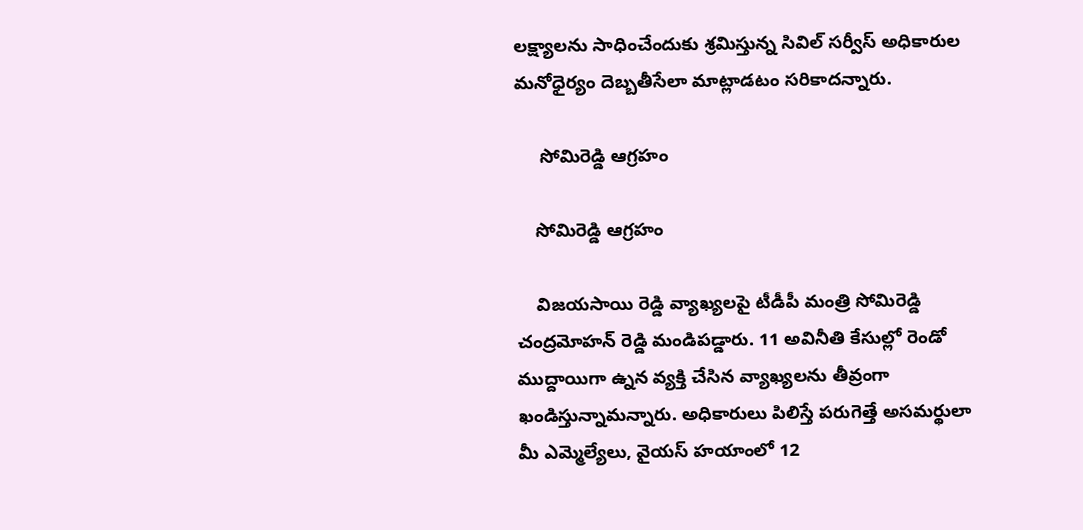లక్ష్యాలను సాధించేందుకు శ్రమిస్తున్న సివిల్ సర్వీస్ అధికారుల మనోధైర్యం దెబ్బతీసేలా మాట్లాడటం సరికాదన్నారు.

     సోమిరెడ్డి ఆగ్రహం

    సోమిరెడ్డి ఆగ్రహం

    విజయసాయి రెడ్డి వ్యాఖ్యలపై టీడీపీ మంత్రి సోమిరెడ్డి చంద్రమోహన్ రెడ్డి మండిపడ్డారు. 11 అవినీతి కేసుల్లో రెండో ముద్దాయిగా ఉ్నన వ్యక్తి చేసిన వ్యాఖ్యలను తీవ్రంగా ఖండిస్తున్నామన్నారు. అధికారులు పిలిస్తే పరుగెత్తే అసమర్థులా మీ ఎమ్మెల్యేలు, వైయస్ హయాంలో 12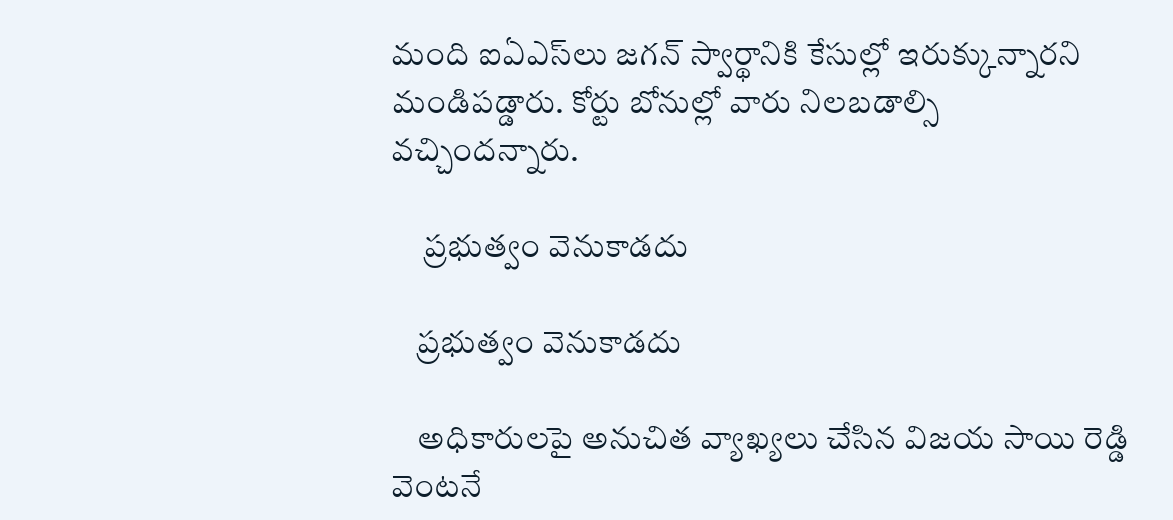మంది ఐఏఎస్‌లు జగన్ స్వార్థానికి కేసుల్లో ఇరుక్కున్నారని మండిపడ్డారు. కోర్టు బోనుల్లో వారు నిలబడాల్సి వచ్చిందన్నారు.

     ప్రభుత్వం వెనుకాడదు

    ప్రభుత్వం వెనుకాడదు

    అధికారులపై అనుచిత వ్యాఖ్యలు చేసిన విజయ సాయి రెడ్డి వెంటనే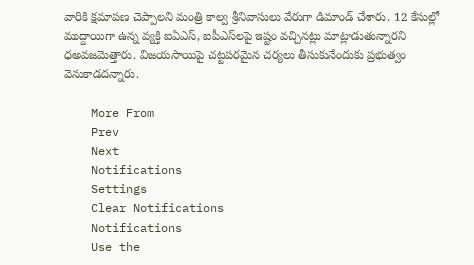వారికి క్షమాపణ చెప్పాలని మంత్రి కాల్వ శ్రీనివాసులు వేరుగా డిమాండ్ చేశారు. 12 కేసుల్లో ముద్దాయిగా ఉన్న వ్యక్తి ఐఏఎస్, ఐపీఎస్‌లపై ఇష్టం వచ్చినట్లు మాట్లాడుతున్నారని ధఅవజమెత్తారు. విజయసాయిపై చట్టపరమైన చర్యలు తీసుకునేందుకు ప్రభుత్వం వెనుకాడదన్నారు.

    More From
    Prev
    Next
    Notifications
    Settings
    Clear Notifications
    Notifications
    Use the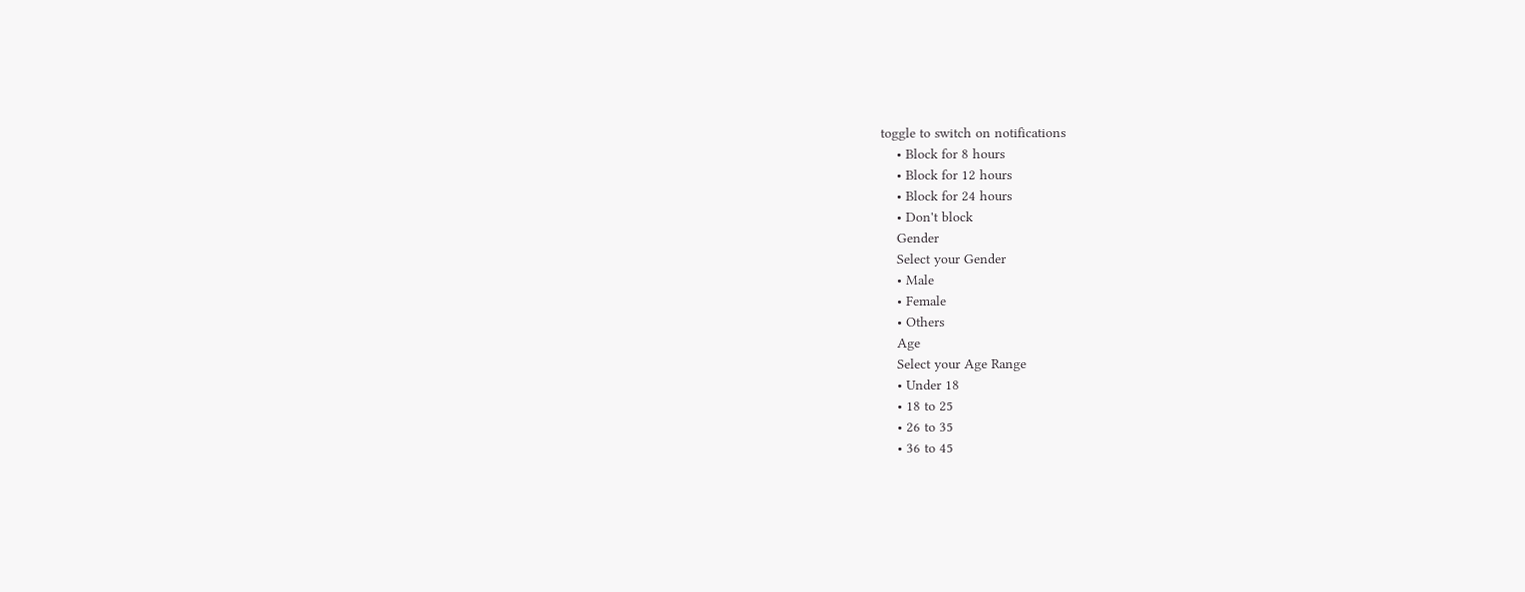toggle to switch on notifications
    • Block for 8 hours
    • Block for 12 hours
    • Block for 24 hours
    • Don't block
    Gender
    Select your Gender
    • Male
    • Female
    • Others
    Age
    Select your Age Range
    • Under 18
    • 18 to 25
    • 26 to 35
    • 36 to 45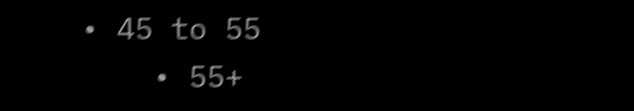• 45 to 55
    • 55+